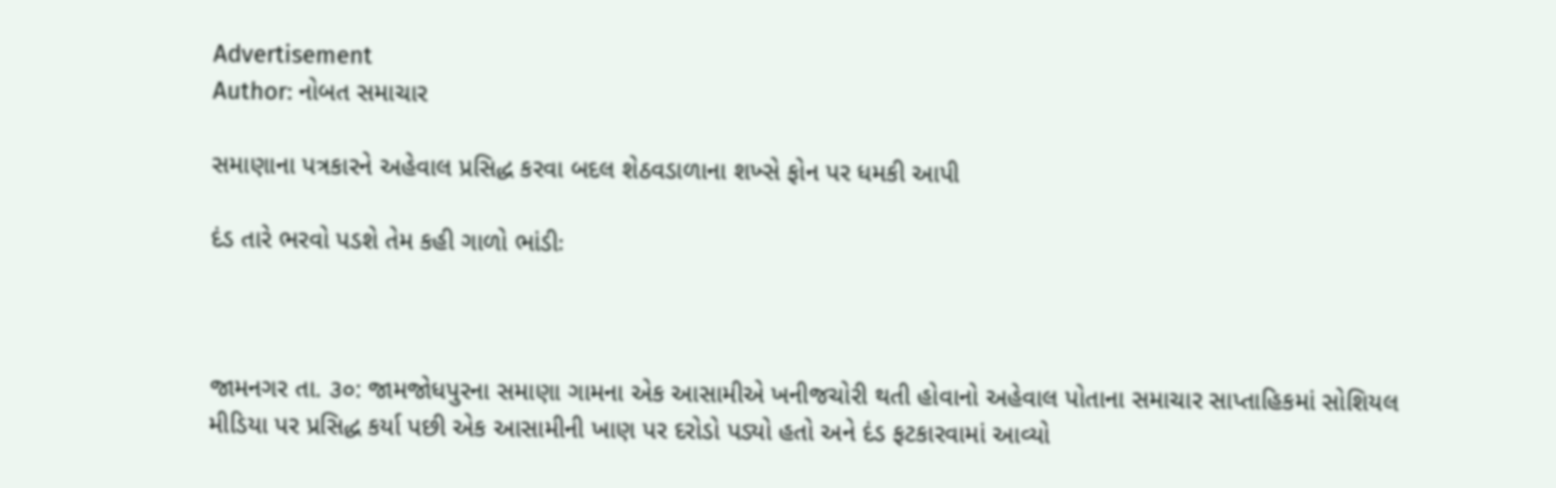Advertisement
Author: નોબત સમાચાર

સમાણાના પત્રકારને અહેવાલ પ્રસિદ્ધ કરવા બદલ શેઠવડાળાના શખ્સે ફોન પર ધમકી આપી

દંડ તારે ભરવો પડશે તેમ કહી ગાળો ભાંડીઃ



જામનગર તા. ૩૦: જામજોધપુરના સમાણા ગામના એક આસામીએ ખનીજચોરી થતી હોવાનો અહેવાલ પોતાના સમાચાર સાપ્તાહિકમાં સોશિયલ મીડિયા પર પ્રસિદ્ધ કર્યા પછી એક આસામીની ખાણ પર દરોડો પડ્યો હતો અને દંડ ફટકારવામાં આવ્યો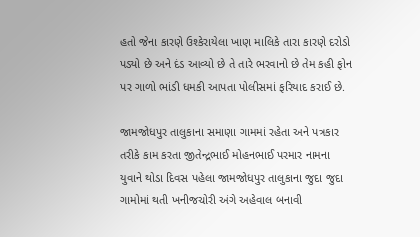હતો જેના કારણે ઉશ્કેરાયેલા ખાણ માલિકે તારા કારણે દરોડો પડ્યો છે અને દંડ આવ્યો છે તે તારે ભરવાનો છે તેમ કહી ફોન પર ગાળો ભાંડી ધમકી આપતા પોલીસમાં ફરિયાદ કરાઈ છે.

જામજોધપુર તાલુકાના સમાણા ગામમાં રહેતા અને પત્રકાર તરીકે કામ કરતા જીતેન્દ્રભાઈ મોહનભાઈ પરમાર નામના યુવાને થોડા દિવસ પહેલા જામજોધપુર તાલુકાના જુદા જુદા ગામોમાં થતી ખનીજચોરી અંગે અહેવાલ બનાવી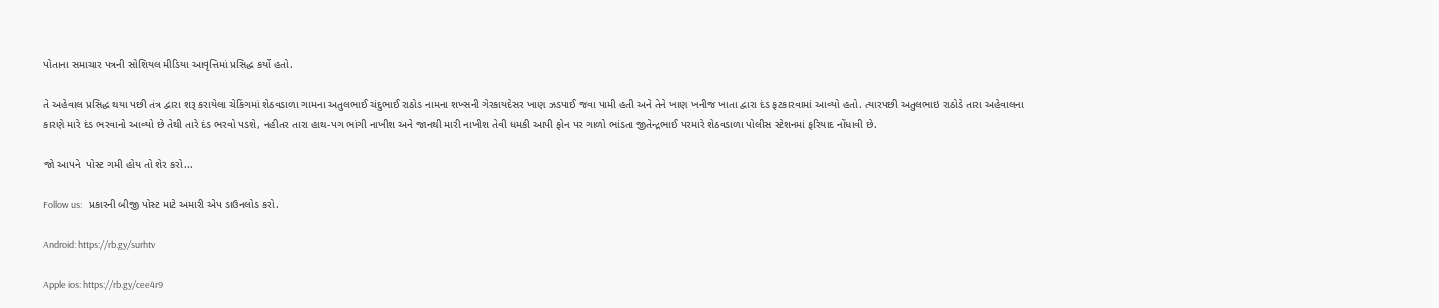પોતાના સમાચાર પત્રની સોશિયલ મીડિયા આવૃત્તિમાં પ્રસિદ્ધ કર્યો હતો.

તે અહેવાલ પ્રસિદ્ધ થયા પછી તંત્ર દ્વારા શરૂ કરાયેલા ચેકિંગમાં શેઠવડાળા ગામના અતુલભાઈ ચંદુભાઈ રાઠોડ નામના શખ્સની ગેરકાયદેસર ખાણ ઝડપાઈ જવા પામી હતી અને તેને ખાણ ખનીજ ખાતા દ્વારા દંડ ફટકારવામાં આવ્યો હતો. ત્યારપછી અતુલભાઇ રાઠોડે તારા અહેવાલના કારણે મારે દંડ ભરવાનો આવ્યો છે તેથી તારે દંડ ભરવો પડશે, નહીતર તારા હાથ-પગ ભાંગી નાખીશ અને જાનથી મારી નાખીશ તેવી ધમકી આપી ફોન પર ગાળો ભાંડતા જીતેન્દ્રભાઈ પરમારે શેઠવડાળા પોલીસ સ્ટેશનમાં ફરિયાદ નોંધાવી છે.

જો આપને  પોસ્ટ ગમી હોય તો શેર કરો...

Follow us:   પ્રકારની બીજી પોસ્ટ માટે અમારી એપ ડાઉનલોડ કરો.

Android: https://rb.gy/surhtv

Apple ios: https://rb.gy/cee4r9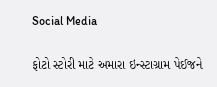Social Media

ફોટો સ્ટોરી માટે અમારા ઇન્સ્ટાગ્રામ પેઈજને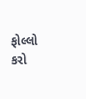ફોલ્લો કરો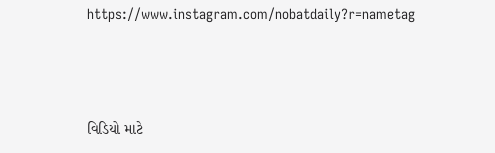https://www.instagram.com/nobatdaily?r=nametag



વિડિયો માટે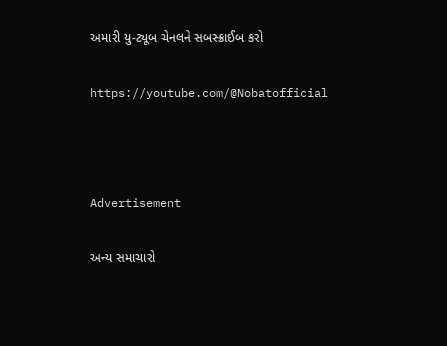અમારી યુ-ટ્યૂબ ચેનલને સબસ્ક્રાઈબ કરો

https://youtube.com/@Nobatofficial



Advertisement

અન્ય સમાચારો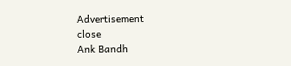Advertisement
close
Ank Bandh